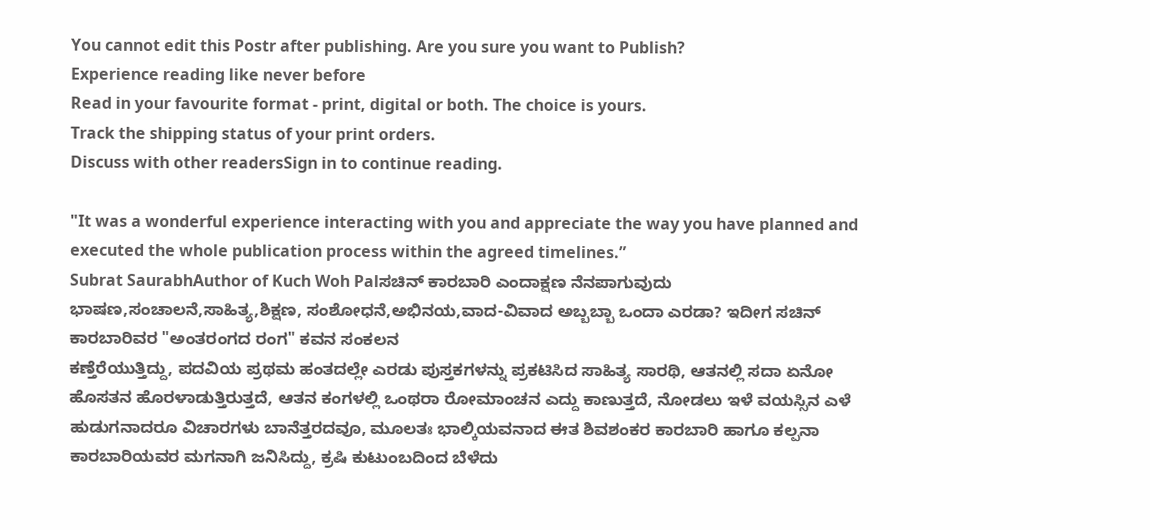You cannot edit this Postr after publishing. Are you sure you want to Publish?
Experience reading like never before
Read in your favourite format - print, digital or both. The choice is yours.
Track the shipping status of your print orders.
Discuss with other readersSign in to continue reading.

"It was a wonderful experience interacting with you and appreciate the way you have planned and executed the whole publication process within the agreed timelines.”
Subrat SaurabhAuthor of Kuch Woh Palಸಚಿನ್ ಕಾರಬಾರಿ ಎಂದಾಕ್ಷಣ ನೆನಪಾಗುವುದು ಭಾಷಣ,ಸಂಚಾಲನೆ,ಸಾಹಿತ್ಯ,ಶಿಕ್ಷಣ, ಸಂಶೋಧನೆ,ಅಭಿನಯ,ವಾದ-ವಿವಾದ ಅಬ್ಬಬ್ಬಾ ಒಂದಾ ಎರಡಾ? ಇದೀಗ ಸಚಿನ್ ಕಾರಬಾರಿವರ "ಅಂತರಂಗದ ರಂಗ" ಕವನ ಸಂಕಲನ
ಕಣ್ತೆರೆಯುತ್ತಿದ್ದು, ಪದವಿಯ ಪ್ರಥಮ ಹಂತದಲ್ಲೇ ಎರಡು ಪುಸ್ತಕಗಳನ್ನು ಪ್ರಕಟಿಸಿದ ಸಾಹಿತ್ಯ ಸಾರಥಿ, ಆತನಲ್ಲಿ ಸದಾ ಏನೋ ಹೊಸತನ ಹೊರಳಾಡುತ್ತಿರುತ್ತದೆ, ಆತನ ಕಂಗಳಲ್ಲಿ ಒಂಥರಾ ರೋಮಾಂಚನ ಎದ್ದು ಕಾಣುತ್ತದೆ, ನೋಡಲು ಇಳೆ ವಯಸ್ಸಿನ ಎಳೆ ಹುಡುಗನಾದರೂ ವಿಚಾರಗಳು ಬಾನೆತ್ತರದವೂ, ಮೂಲತಃ ಭಾಲ್ಕಿಯವನಾದ ಈತ ಶಿವಶಂಕರ ಕಾರಬಾರಿ ಹಾಗೂ ಕಲ್ಪನಾ ಕಾರಬಾರಿಯವರ ಮಗನಾಗಿ ಜನಿಸಿದ್ದು, ಕ್ರಷಿ ಕುಟುಂಬದಿಂದ ಬೆಳೆದು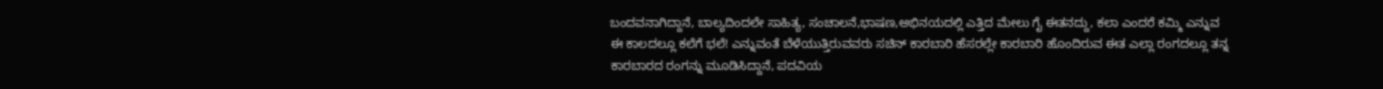ಬಂದವನಾಗಿದ್ದಾನೆ, ಬಾಲ್ಯದಿಂದಲೇ ಸಾಹಿತ್ಯ, ಸಂಚಾಲನೆ,ಭಾಷಣ,ಅಭಿನಯದಲ್ಲಿ ಎತ್ತಿದ ಮೇಲು ಗೈ ಈತನದ್ದು, ಕಲಾ ಎಂದರೆ ಕಮ್ಮಿ ಎನ್ನುವ ಈ ಕಾಲದಲ್ಲೂ ಕಲೆಗೆ ಭಲೆ! ಎನ್ನುವಂತೆ ಬೆಳೆಯುತ್ತಿರುವವರು ಸಚಿನ್ ಕಾರಬಾರಿ ಹೆಸರಲ್ಲೇ ಕಾರಬಾರಿ ಹೊಂದಿರುವ ಈತ ಎಲ್ಲಾ ರಂಗದಲ್ಲೂ ತನ್ನ ಕಾರಬಾರದ ರಂಗನ್ನು ಮೂಡಿಸಿದ್ದಾನೆ, ಪದವಿಯ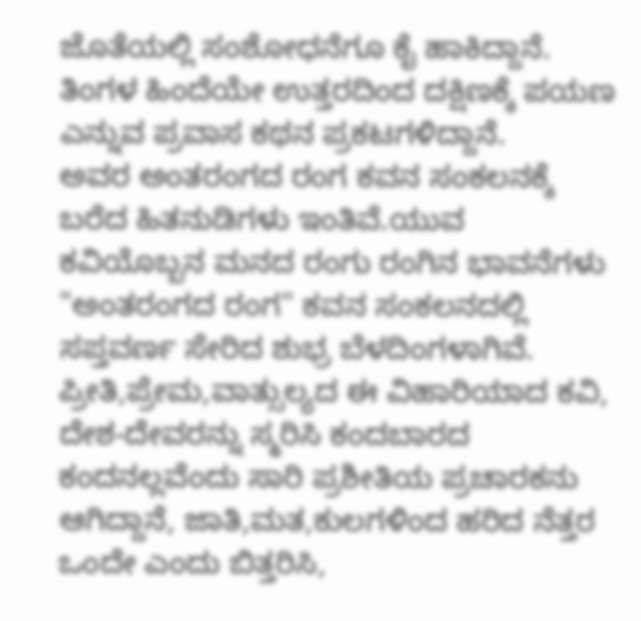ಜೊತೆಯಲ್ಲಿ ಸಂಶೋಧನೆಗೂ ಕೈ ಹಾಕಿದ್ದಾನೆ.
ತಿಂಗಳ ಹಿಂದೆಯೇ ಉತ್ತರದಿಂದ ದಕ್ಷಿಣಕ್ಕೆ ಪಯಣ ಎನ್ನುವ ಪ್ರವಾಸ ಕಥನ ಪ್ರಕಟಗಳಿದ್ದಾನೆ.
ಅವರ ಅಂತರಂಗದ ರಂಗ ಕವನ ಸಂಕಲನಕ್ಕೆ ಬರೆದ ಹಿತನುಡಿಗಳು ಇಂತಿವೆ.ಯುವ ಕವಿಯೊಬ್ಬನ ಮನದ ರಂಗು ರಂಗಿನ ಭಾವನೆಗಳು "ಅಂತರಂಗದ ರಂಗ" ಕವನ ಸಂಕಲನದಲ್ಲಿ ಸಪ್ತವರ್ಣ ಸೇರಿದ ಶುಭ್ರ ಬೆಳದಿಂಗಳಾಗಿವೆ. ಪ್ರೀತಿ,ಪ್ರೇಮ,ವಾತ್ಸುಲ್ಯದ ಈ ವಿಹಾರಿಯಾದ ಕವಿ, ದೇಶ-ದೇವರನ್ನು ಸ್ಮರಿಸಿ ಕಂದಬಾರದ ಕಂದನಲ್ಲವೆಂದು ಸಾರಿ ಪ್ರಶೀತಿಯ ಪ್ರಚಾರಕನು ಆಗಿದ್ದಾನೆ, ಜಾತಿ,ಮತ,ಕುಲಗಳಿಂದ ಹರಿದ ನೆತ್ತರ ಒಂದೇ ಎಂದು ಬಿತ್ತರಿಸಿ,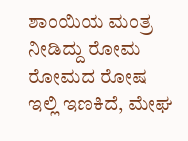ಶಾಂಯಿಯ ಮಂತ್ರ ನೀಡಿದ್ದು ರೋಮ ರೋಮದ ರೋಷ ಇಲ್ಲಿ ಇಣಕಿದೆ, ಮೇಘ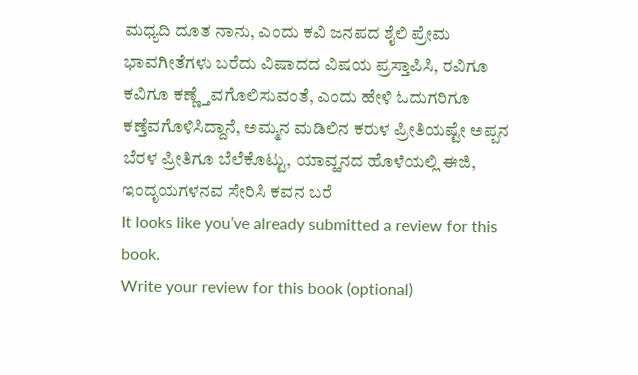ಮಧ್ಯದಿ ದೂತ ನಾನು, ಎಂದು ಕವಿ ಜನಪದ ಶೈಲಿ ಪ್ರೇಮ ಭಾವಗೀತೆಗಳು ಬರೆದು ವಿಷಾದದ ವಿಷಯ ಪ್ರಸ್ತಾಪಿಸಿ, ರವಿಗೂ ಕವಿಗೂ ಕಣ್ಣ್ತೆವಗೊಲಿಸುವಂತೆ, ಎಂದು ಹೇಳಿ ಓದುಗರಿಗೂ ಕಣ್ತೆವಗೊಳಿಸಿದ್ದಾನೆ, ಅಮ್ಮನ ಮಡಿಲಿನ ಕರುಳ ಪ್ರೀತಿಯಷ್ಟೇ ಅಪ್ಪನ ಬೆರಳ ಪ್ರೀತಿಗೂ ಬೆಲೆಕೊಟ್ಟು, ಯಾವ್ಹನದ ಹೊಳೆಯಲ್ಲಿ ಈಜಿ, ಇಂದೃಯಗಳನವ ಸೇರಿಸಿ ಕವನ ಬರೆ
It looks like you’ve already submitted a review for this book.
Write your review for this book (optional)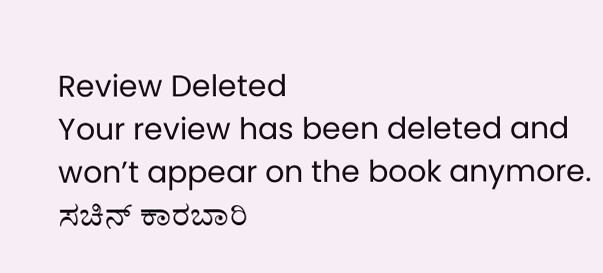Review Deleted
Your review has been deleted and won’t appear on the book anymore.
ಸಚಿನ್ ಕಾರಬಾರಿ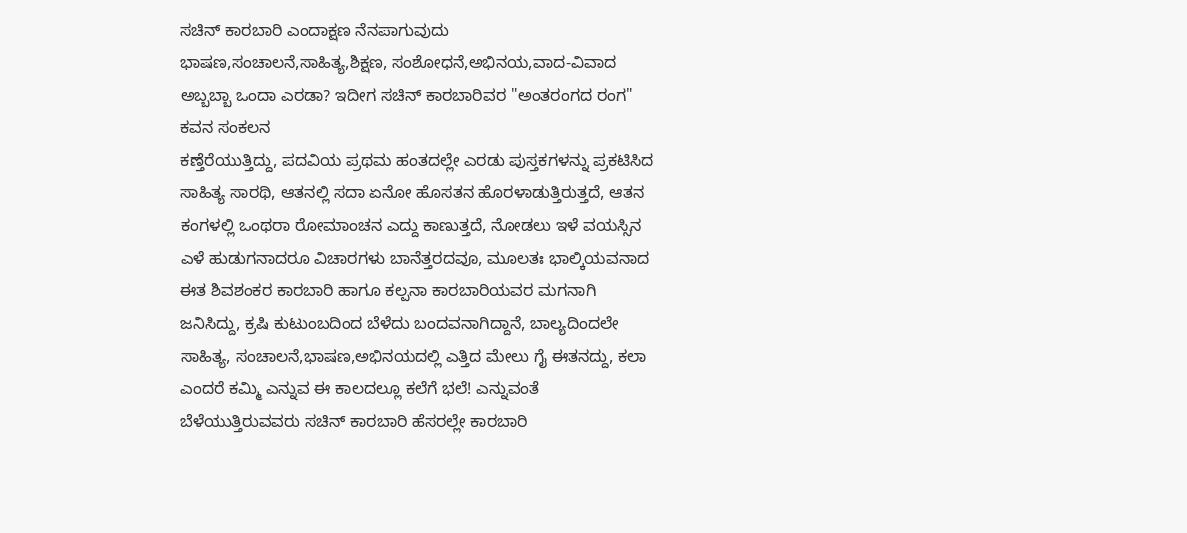ಸಚಿನ್ ಕಾರಬಾರಿ ಎಂದಾಕ್ಷಣ ನೆನಪಾಗುವುದು ಭಾಷಣ,ಸಂಚಾಲನೆ,ಸಾಹಿತ್ಯ,ಶಿಕ್ಷಣ, ಸಂಶೋಧನೆ,ಅಭಿನಯ,ವಾದ-ವಿವಾದ ಅಬ್ಬಬ್ಬಾ ಒಂದಾ ಎರಡಾ? ಇದೀಗ ಸಚಿನ್ ಕಾರಬಾರಿವರ "ಅಂತರಂಗದ ರಂಗ" ಕವನ ಸಂಕಲನ
ಕಣ್ತೆರೆಯುತ್ತಿದ್ದು, ಪದವಿಯ ಪ್ರಥಮ ಹಂತದಲ್ಲೇ ಎರಡು ಪುಸ್ತಕಗಳನ್ನು ಪ್ರಕಟಿಸಿದ ಸಾಹಿತ್ಯ ಸಾರಥಿ, ಆತನಲ್ಲಿ ಸದಾ ಏನೋ ಹೊಸತನ ಹೊರಳಾಡುತ್ತಿರುತ್ತದೆ, ಆತನ ಕಂಗಳಲ್ಲಿ ಒಂಥರಾ ರೋಮಾಂಚನ ಎದ್ದು ಕಾಣುತ್ತದೆ, ನೋಡಲು ಇಳೆ ವಯಸ್ಸಿನ ಎಳೆ ಹುಡುಗನಾದರೂ ವಿಚಾರಗಳು ಬಾನೆತ್ತರದವೂ, ಮೂಲತಃ ಭಾಲ್ಕಿಯವನಾದ ಈತ ಶಿವಶಂಕರ ಕಾರಬಾರಿ ಹಾಗೂ ಕಲ್ಪನಾ ಕಾರಬಾರಿಯವರ ಮಗನಾಗಿ ಜನಿಸಿದ್ದು, ಕ್ರಷಿ ಕುಟುಂಬದಿಂದ ಬೆಳೆದು ಬಂದವನಾಗಿದ್ದಾನೆ, ಬಾಲ್ಯದಿಂದಲೇ ಸಾಹಿತ್ಯ, ಸಂಚಾಲನೆ,ಭಾಷಣ,ಅಭಿನಯದಲ್ಲಿ ಎತ್ತಿದ ಮೇಲು ಗೈ ಈತನದ್ದು, ಕಲಾ ಎಂದರೆ ಕಮ್ಮಿ ಎನ್ನುವ ಈ ಕಾಲದಲ್ಲೂ ಕಲೆಗೆ ಭಲೆ! ಎನ್ನುವಂತೆ ಬೆಳೆಯುತ್ತಿರುವವರು ಸಚಿನ್ ಕಾರಬಾರಿ ಹೆಸರಲ್ಲೇ ಕಾರಬಾರಿ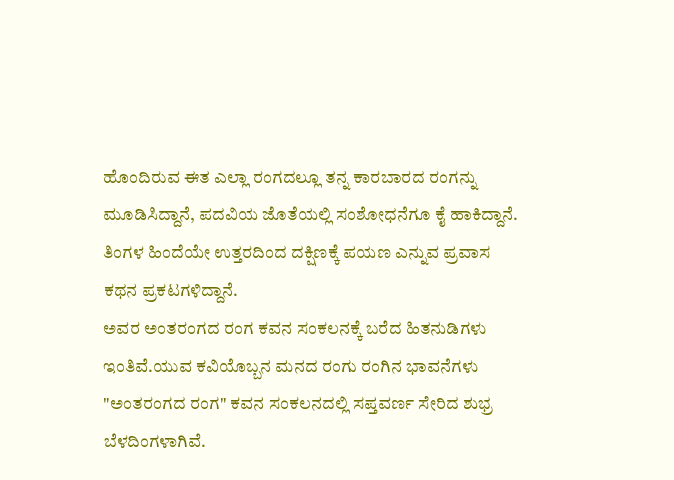ಹೊಂದಿರುವ ಈತ ಎಲ್ಲಾ ರಂಗದಲ್ಲೂ ತನ್ನ ಕಾರಬಾರದ ರಂಗನ್ನು ಮೂಡಿಸಿದ್ದಾನೆ, ಪದವಿಯ ಜೊತೆಯಲ್ಲಿ ಸಂಶೋಧನೆಗೂ ಕೈ ಹಾಕಿದ್ದಾನೆ.
ತಿಂಗಳ ಹಿಂದೆಯೇ ಉತ್ತರದಿಂದ ದಕ್ಷಿಣಕ್ಕೆ ಪಯಣ ಎನ್ನುವ ಪ್ರವಾಸ ಕಥನ ಪ್ರಕಟಗಳಿದ್ದಾನೆ.
ಅವರ ಅಂತರಂಗದ ರಂಗ ಕವನ ಸಂಕಲನಕ್ಕೆ ಬರೆದ ಹಿತನುಡಿಗಳು ಇಂತಿವೆ.ಯುವ ಕವಿಯೊಬ್ಬನ ಮನದ ರಂಗು ರಂಗಿನ ಭಾವನೆಗಳು "ಅಂತರಂಗದ ರಂಗ" ಕವನ ಸಂಕಲನದಲ್ಲಿ ಸಪ್ತವರ್ಣ ಸೇರಿದ ಶುಭ್ರ ಬೆಳದಿಂಗಳಾಗಿವೆ.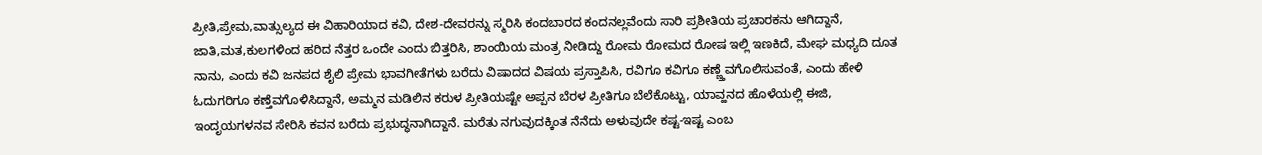ಪ್ರೀತಿ,ಪ್ರೇಮ,ವಾತ್ಸುಲ್ಯದ ಈ ವಿಹಾರಿಯಾದ ಕವಿ, ದೇಶ-ದೇವರನ್ನು ಸ್ಮರಿಸಿ ಕಂದಬಾರದ ಕಂದನಲ್ಲವೆಂದು ಸಾರಿ ಪ್ರಶೀತಿಯ ಪ್ರಚಾರಕನು ಆಗಿದ್ದಾನೆ, ಜಾತಿ,ಮತ,ಕುಲಗಳಿಂದ ಹರಿದ ನೆತ್ತರ ಒಂದೇ ಎಂದು ಬಿತ್ತರಿಸಿ, ಶಾಂಯಿಯ ಮಂತ್ರ ನೀಡಿದ್ದು ರೋಮ ರೋಮದ ರೋಷ ಇಲ್ಲಿ ಇಣಕಿದೆ, ಮೇಘ ಮಧ್ಯದಿ ದೂತ ನಾನು, ಎಂದು ಕವಿ ಜನಪದ ಶೈಲಿ ಪ್ರೇಮ ಭಾವಗೀತೆಗಳು ಬರೆದು ವಿಷಾದದ ವಿಷಯ ಪ್ರಸ್ತಾಪಿಸಿ, ರವಿಗೂ ಕವಿಗೂ ಕಣ್ಣ್ತೆವಗೊಲಿಸುವಂತೆ, ಎಂದು ಹೇಳಿ ಓದುಗರಿಗೂ ಕಣ್ತೆವಗೊಳಿಸಿದ್ದಾನೆ, ಅಮ್ಮನ ಮಡಿಲಿನ ಕರುಳ ಪ್ರೀತಿಯಷ್ಟೇ ಅಪ್ಪನ ಬೆರಳ ಪ್ರೀತಿಗೂ ಬೆಲೆಕೊಟ್ಟು, ಯಾವ್ಹನದ ಹೊಳೆಯಲ್ಲಿ ಈಜಿ, ಇಂದೃಯಗಳನವ ಸೇರಿಸಿ ಕವನ ಬರೆದು ಪ್ರಭುದ್ಧನಾಗಿದ್ದಾನೆ. ಮರೆತು ನಗುವುದಕ್ಕಿಂತ ನೆನೆದು ಅಳುವುದೇ ಕಷ್ಟ-ಇಷ್ಟ ಎಂಬ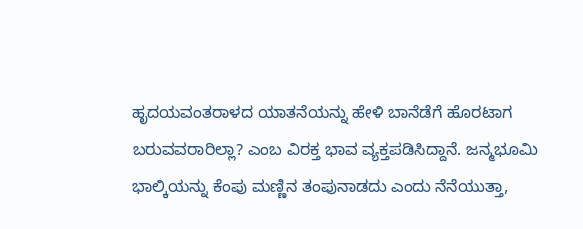ಹೃದಯವಂತರಾಳದ ಯಾತನೆಯನ್ನು ಹೇಳಿ ಬಾನೆಡೆಗೆ ಹೊರಟಾಗ ಬರುವವರಾರಿಲ್ಲಾ? ಎಂಬ ವಿರಕ್ತ ಭಾವ ವ್ಯಕ್ತಪಡಿಸಿದ್ದಾನೆ. ಜನ್ಮಭೂಮಿ ಭಾಲ್ಕಿಯನ್ನು ಕೆಂಪು ಮಣ್ಣಿನ ತಂಪುನಾಡದು ಎಂದು ನೆನೆಯುತ್ತಾ,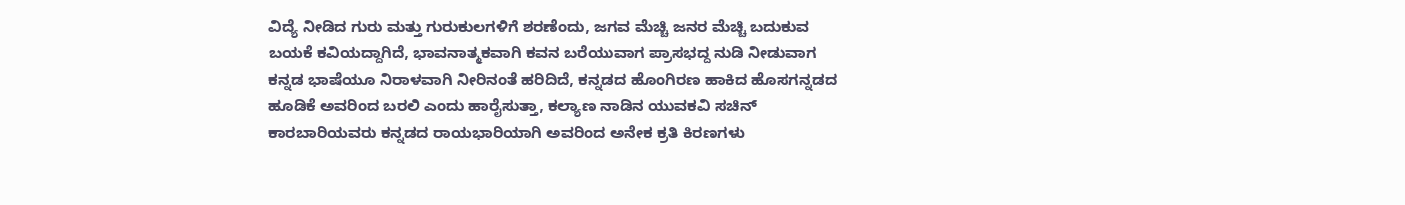ವಿದ್ಯೆ ನೀಡಿದ ಗುರು ಮತ್ತು ಗುರುಕುಲಗಳಿಗೆ ಶರಣೆಂದು, ಜಗವ ಮೆಚ್ಚಿ ಜನರ ಮೆಚ್ಚಿ ಬದುಕುವ ಬಯಕೆ ಕವಿಯದ್ದಾಗಿದೆ, ಭಾವನಾತ್ಮಕವಾಗಿ ಕವನ ಬರೆಯುವಾಗ ಪ್ರಾಸಭದ್ದ ನುಡಿ ನೀಡುವಾಗ ಕನ್ನಡ ಭಾಷೆಯೂ ನಿರಾಳವಾಗಿ ನೀರಿನಂತೆ ಹರಿದಿದೆ, ಕನ್ನಡದ ಹೊಂಗಿರಣ ಹಾಕಿದ ಹೊಸಗನ್ನಡದ ಹೂಡಿಕೆ ಅವರಿಂದ ಬರಲಿ ಎಂದು ಹಾರೈಸುತ್ತಾ, ಕಲ್ಯಾಣ ನಾಡಿನ ಯುವಕವಿ ಸಚಿನ್ ಕಾರಬಾರಿಯವರು ಕನ್ನಡದ ರಾಯಭಾರಿಯಾಗಿ ಅವರಿಂದ ಅನೇಕ ಕ್ರತಿ ಕಿರಣಗಳು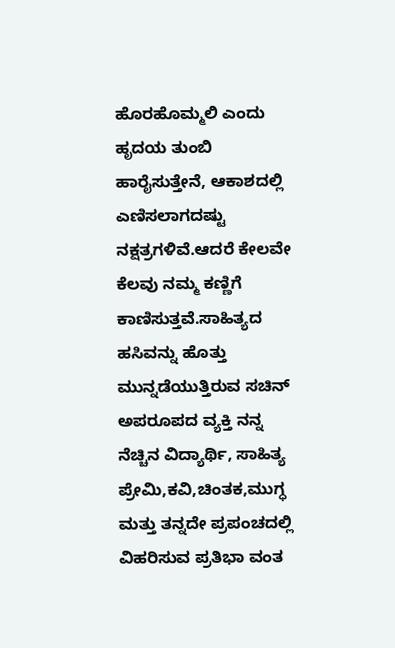ಹೊರಹೊಮ್ಮಲಿ ಎಂದು ಹೃದಯ ತುಂಬಿ ಹಾರೈಸುತ್ತೇನೆ, ಆಕಾಶದಲ್ಲಿ ಎಣಿಸಲಾಗದಷ್ಟು ನಕ್ಷತ್ರಗಳಿವೆ.ಆದರೆ ಕೇಲವೇ ಕೆಲವು ನಮ್ಮ ಕಣ್ಣಿಗೆ ಕಾಣಿಸುತ್ತವೆ.ಸಾಹಿತ್ಯದ ಹಸಿವನ್ನು ಹೊತ್ತು ಮುನ್ನಡೆಯುತ್ತಿರುವ ಸಚಿನ್ ಅಪರೂಪದ ವ್ಯಕ್ತಿ ನನ್ನ ನೆಚ್ಚಿನ ವಿದ್ಯಾರ್ಥಿ, ಸಾಹಿತ್ಯ ಪ್ರೇಮಿ,ಕವಿ,ಚಿಂತಕ,ಮುಗ್ಧ ಮತ್ತು ತನ್ನದೇ ಪ್ರಪಂಚದಲ್ಲಿ ವಿಹರಿಸುವ ಪ್ರತಿಭಾ ವಂತ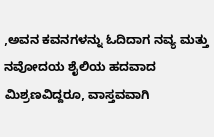,ಅವನ ಕವನಗಳನ್ನು ಓದಿದಾಗ ನವ್ಯ ಮತ್ತು ನವೋದಯ ಶೈಲಿಯ ಹದವಾದ ಮಿಶ್ರಣವಿದ್ದರೂ, ವಾಸ್ತವವಾಗಿ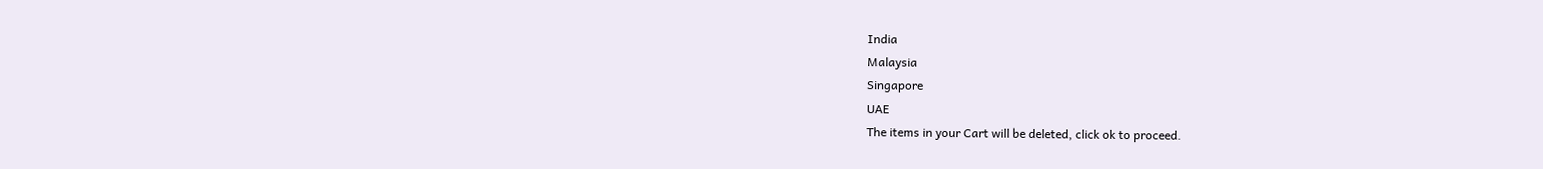India
Malaysia
Singapore
UAE
The items in your Cart will be deleted, click ok to proceed.